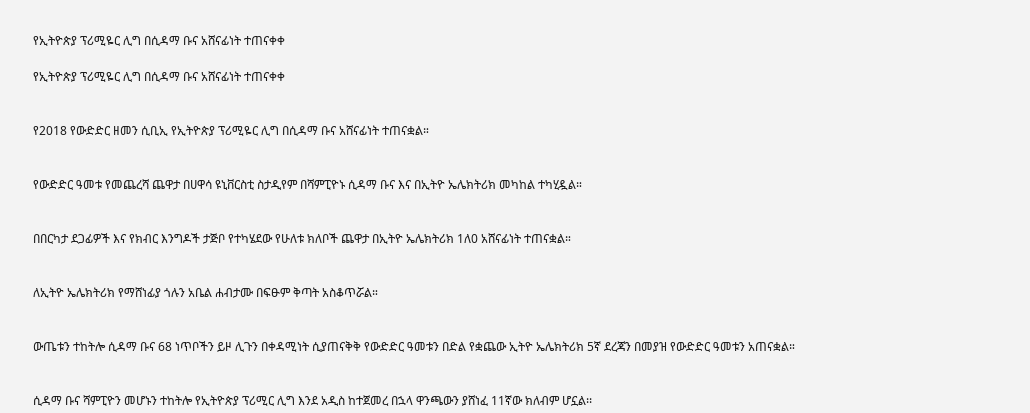የኢትዮጵያ ፕሪሚዬር ሊግ በሲዳማ ቡና አሸናፊነት ተጠናቀቀ

የኢትዮጵያ ፕሪሚዬር ሊግ በሲዳማ ቡና አሸናፊነት ተጠናቀቀ


የ2018 የውድድር ዘመን ሲቢኢ የኢትዮጵያ ፕሪሚዬር ሊግ በሲዳማ ቡና አሸናፊነት ተጠናቋል።


የውድድር ዓመቱ የመጨረሻ ጨዋታ በሀዋሳ ዩኒቨርስቲ ስታዲየም በሻምፒዮኑ ሲዳማ ቡና እና በኢትዮ ኤሌክትሪክ መካከል ተካሂዷል።


በበርካታ ደጋፊዎች እና የክብር እንግዶች ታጅቦ የተካሄደው የሁለቱ ክለቦች ጨዋታ በኢትዮ ኤሌክትሪክ 1ለ0 አሸናፊነት ተጠናቋል።


ለኢትዮ ኤሌክትሪክ የማሸነፊያ ጎሉን አቤል ሐብታሙ በፍፁም ቅጣት አስቆጥሯል።


ውጤቱን ተከትሎ ሲዳማ ቡና 68 ነጥቦችን ይዞ ሊጉን በቀዳሚነት ሲያጠናቅቅ የውድድር ዓመቱን በድል የቋጨው ኢትዮ ኤሌክትሪክ 5ኛ ደረጃን በመያዝ የውድድር ዓመቱን አጠናቋል።


ሲዳማ ቡና ሻምፒዮን መሆኑን ተከትሎ የኢትዮጵያ ፕሪሚር ሊግ እንደ አዲስ ከተጀመረ በኋላ ዋንጫውን ያሸነፈ 11ኛው ክለብም ሆኗል፡፡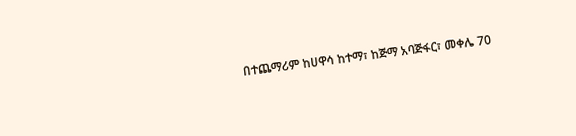በተጨማሪም ከሀዋሳ ከተማ፣ ከጅማ አባጅፋር፣ መቀሌ 70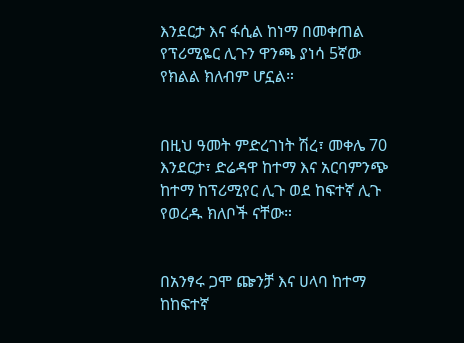እንደርታ እና ፋሲል ከነማ በመቀጠል የፕሪሚዬር ሊጉን ዋንጫ ያነሳ 5ኛው የክልል ክለብም ሆኗል።


በዚህ ዓመት ምድረገነት ሽረ፣ መቀሌ 70 እንደርታ፣ ድሬዳዋ ከተማ እና አርባምንጭ ከተማ ከፕሪሚየር ሊጉ ወደ ከፍተኛ ሊጉ የወረዱ ክለቦች ናቸው።


በአንፃሩ ጋሞ ጬንቻ እና ሀላባ ከተማ ከከፍተኛ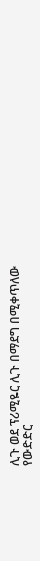ሊጉ ወደ ፕሪሚዬር ሊጉ በማደግ በሚቀጥለው የውድድር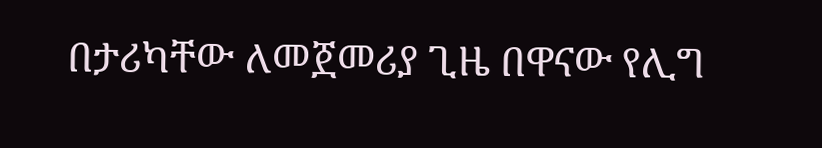በታሪካቸው ለመጀመሪያ ጊዜ በዋናው የሊግ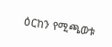ዕርከን የሚጫወቱ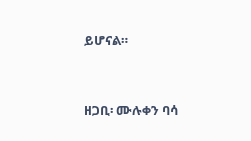ይሆናል።


ዘጋቢ፡ ሙሉቀን ባሳ